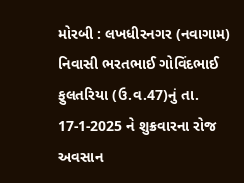મોરબી : લખધીરનગર (નવાગામ) નિવાસી ભરતભાઈ ગોવિંદભાઈ ફુલતરિયા (ઉ.વ.47)નું તા. 17-1-2025 ને શુક્રવારના રોજ અવસાન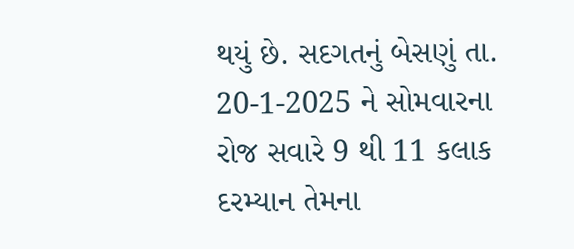થયું છે. સદગતનું બેસણું તા. 20-1-2025 ને સોમવારના રોજ સવારે 9 થી 11 કલાક દરમ્યાન તેમના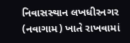નિવાસસ્થાન લખધીરનગર (નવાગામ) ખાતે રાખવામાં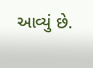આવ્યું છે.